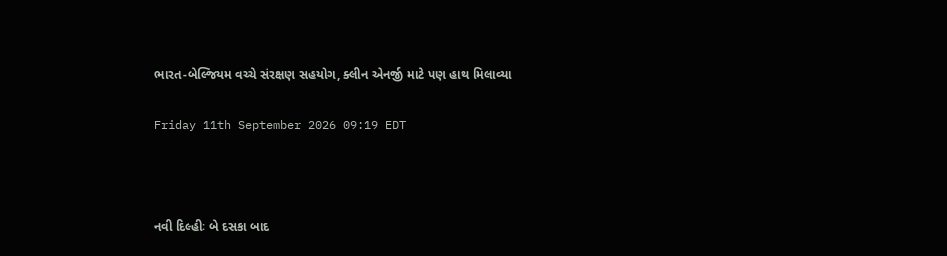ભારત-બેલ્જિયમ વચ્ચે સંરક્ષણ સહયોગ, ક્લીન એનર્જી માટે પણ હાથ મિલાવ્યા

Friday 11th September 2026 09:19 EDT



નવી દિલ્હીઃ બે દસકા બાદ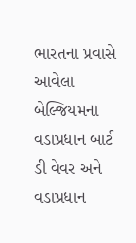ભારતના પ્રવાસે આવેલા બેલ્જિયમના વડાપ્રધાન બાર્ટ ડી વેવર અને વડાપ્રધાન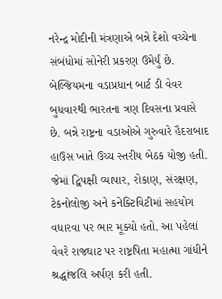નરેન્દ્ર મોદીની મંત્રણાએ બન્ને દેશો વચ્ચેના સંબંધોમાં સોનેરી પ્રકરણ ઉમેર્યું છે. બેલ્જિયમના વડાપ્રધાન બાર્ટ ડી વેવર બુધવારથી ભારતના ત્રણ દિવસના પ્રવાસે છે. બન્ને રાષ્ટ્રના વડાઓએ ગુરુવારે હૈદરાબાદ હાઉસ ખાતે ઉચ્ચ સ્તરીય બેઠક યોજી હતી. જેમાં દ્વિપક્ષી વ્યાપાર, રોકાણ, સંરક્ષણ, ટેકનોલોજી અને કનેક્ટિવિટીમાં સહયોગ વધારવા પર ભાર મૂક્યો હતો. આ પહેલાં વેવરે રાજઘાટ પર રાષ્ટ્રપિતા મહાત્મા ગાંધીને શ્રદ્ધાંજલિ અર્પણ કરી હતી.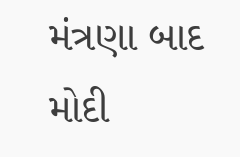મંત્રણા બાદ મોદી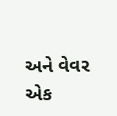અને વેવર એક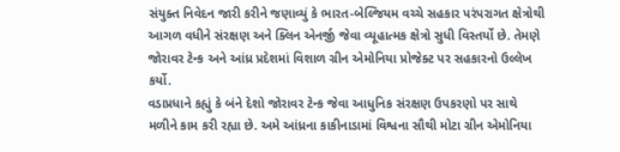સંયુક્ત નિવેદન જારી કરીને જણાવ્યું કે ભારત-બેલ્જિયમ વચ્ચે સહકાર પરંપરાગત ક્ષેત્રોથી આગળ વધીને સંરક્ષણ અને ક્લિન એનર્જી જેવા વ્યૂહાત્મક ક્ષેત્રો સુધી વિસ્તર્યો છે. તેમણે જોરાવર ટેન્ક અને આંધ્ર પ્રદેશમાં વિશાળ ગ્રીન એમોનિયા પ્રોજેક્ટ પર સહકારનો ઉલ્લેખ કર્યો.
વડાપ્રધાને કહ્યું કે બંને દેશો જોરાવર ટેન્ક જેવા આધુનિક સંરક્ષણ ઉપકરણો પર સાથે મળીને કામ કરી રહ્યા છે. અમે આંધ્રના કાકીનાડામાં વિશ્વના સૌથી મોટા ગ્રીન એમોનિયા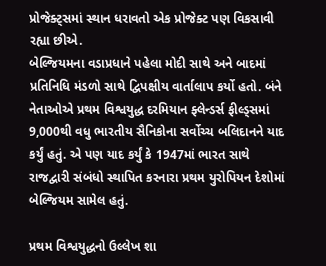પ્રોજેક્ટ્સમાં સ્થાન ધરાવતો એક પ્રોજેક્ટ પણ વિકસાવી રહ્યા છીએ.
બેલ્જિયમના વડાપ્રધાને પહેલા મોદી સાથે અને બાદમાં પ્રતિનિધિ મંડળો સાથે દ્વિપક્ષીય વાર્તાલાપ કર્યો હતો. બંને નેતાઓએ પ્રથમ વિશ્વયુદ્ધ દરમિયાન ફ્લેન્ડર્સ ફીલ્ડ્સમાં 9,000થી વધુ ભારતીય સૈનિકોના સર્વોચ્ચ બલિદાનને યાદ કર્યું હતું. એ પણ યાદ કર્યું કે 1947માં ભારત સાથે રાજદ્વારી સંબંધો સ્થાપિત કરનારા પ્રથમ યુરોપિયન દેશોમાં બેલ્જિયમ સામેલ હતું.

પ્રથમ વિશ્વયુદ્ધનો ઉલ્લેખ શા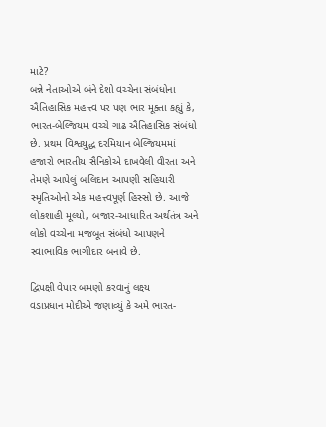માટે?
બન્ને નેતાઓએ બંને દેશો વચ્ચેના સંબંધોના ઐતિહાસિક મહત્ત્વ પર પણ ભાર મૂક્તા કહ્યું કે, ભારત-બેલ્જિયમ વચ્ચે ગાઢ ઐતિહાસિક સંબંધો છે. પ્રથમ વિશ્વયુદ્ધ દરમિયાન બેલ્જિયમમાં હજારો ભારતીય સૈનિકોએ દાખવેલી વીરતા અને તેમણે આપેલું બલિદાન આપણી સહિયારી સ્મૃતિઓનો એક મહત્ત્વપૂર્ણ હિસ્સો છે. આજે લોકશાહી મૂલ્યો, બજાર-આધારિત અર્થતંત્ર અને લોકો વચ્ચેના મજબૂત સંબંધો આપણને સ્વાભાવિક ભાગીદાર બનાવે છે.

દ્વિપક્ષી વેપાર બમણો કરવાનું લક્ષ્ય
વડાપ્રધાન મોદીએ જણાવ્યું કે અમે ભારત-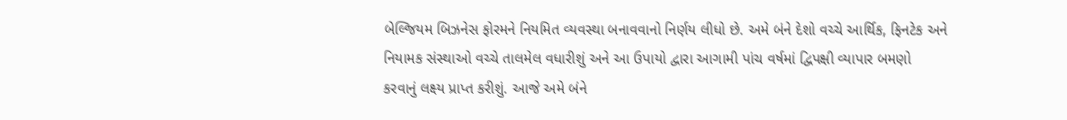બેલ્જિયમ બિઝનેસ ફોરમને નિયમિત વ્યવસ્થા બનાવવાનો નિર્ણય લીધો છે. અમે બંને દેશો વચ્ચે આર્થિક, ફિનટેક અને નિયામક સંસ્થાઓ વચ્ચે તાલમેલ વધારીશું અને આ ઉપાયો દ્વારા આગામી પાંચ વર્ષમાં દ્વિપક્ષી વ્યાપાર બમણો કરવાનું લક્ષ્ય પ્રાપ્ત કરીશું. આજે અમે બંને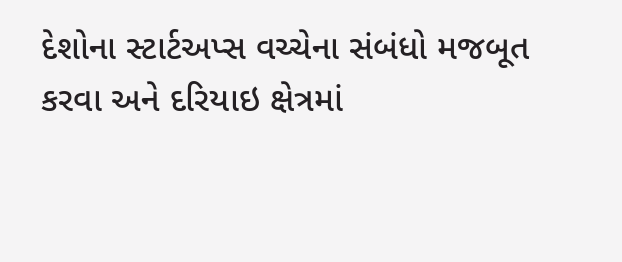દેશોના સ્ટાર્ટઅપ્સ વચ્ચેના સંબંધો મજબૂત કરવા અને દરિયાઇ ક્ષેત્રમાં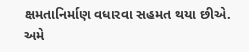ક્ષમતાનિર્માણ વધારવા સહમત થયા છીએ. અમે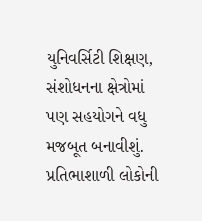યુનિવર્સિટી શિક્ષણ, સંશોધનના ક્ષેત્રોમાં પણ સહયોગને વધુ મજબૂત બનાવીશું. પ્રતિભાશાળી લોકોની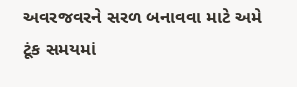અવરજવરને સરળ બનાવવા માટે અમે ટૂંક સમયમાં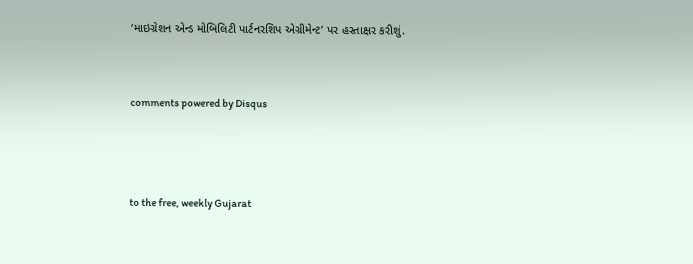‘માઇગ્રેશન એન્ડ મોબિલિટી પાર્ટનરશિપ એગ્રીમેન્ટ’ પર હસ્તાક્ષર કરીશું.


comments powered by Disqus



to the free, weekly Gujarat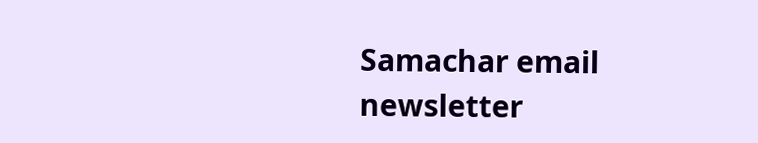Samachar email newsletter